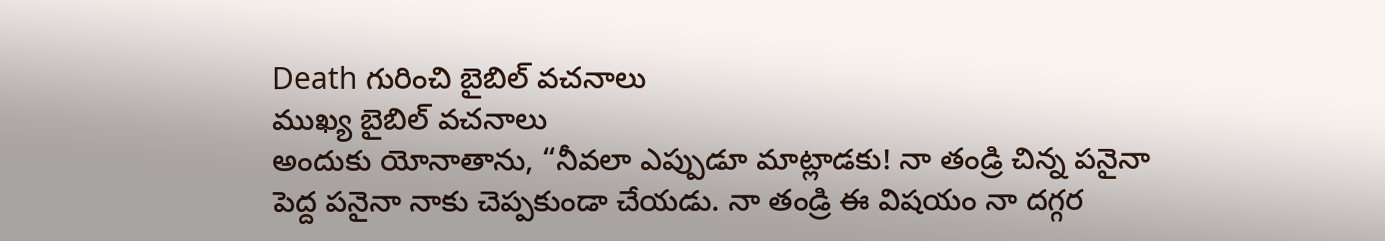Death గురించి బైబిల్ వచనాలు
ముఖ్య బైబిల్ వచనాలు
అందుకు యోనాతాను, “నీవలా ఎప్పుడూ మాట్లాడకు! నా తండ్రి చిన్న పనైనా పెద్ద పనైనా నాకు చెప్పకుండా చేయడు. నా తండ్రి ఈ విషయం నా దగ్గర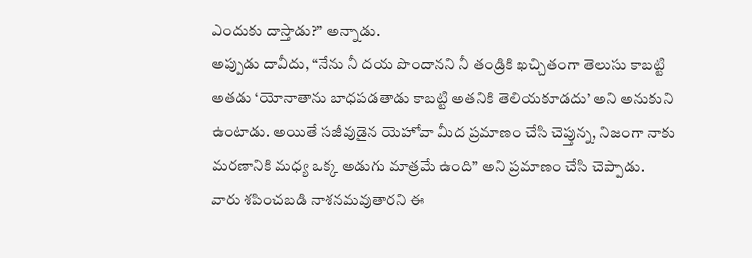ఎందుకు దాస్తాడు?” అన్నాడు.
అప్పుడు దావీదు, “నేను నీ దయ పొందానని నీ తండ్రికి ఖచ్చితంగా తెలుసు కాబట్టి అతడు ‘యోనాతాను బాధపడతాడు కాబట్టి అతనికి తెలియకూడదు’ అని అనుకుని ఉంటాడు. అయితే సజీవుడైన యెహోవా మీద ప్రమాణం చేసి చెప్తున్న, నిజంగా నాకు మరణానికి మధ్య ఒక్క అడుగు మాత్రమే ఉంది” అని ప్రమాణం చేసి చెప్పాడు.
వారు శపించబడి నాశనమవుతారని ఈ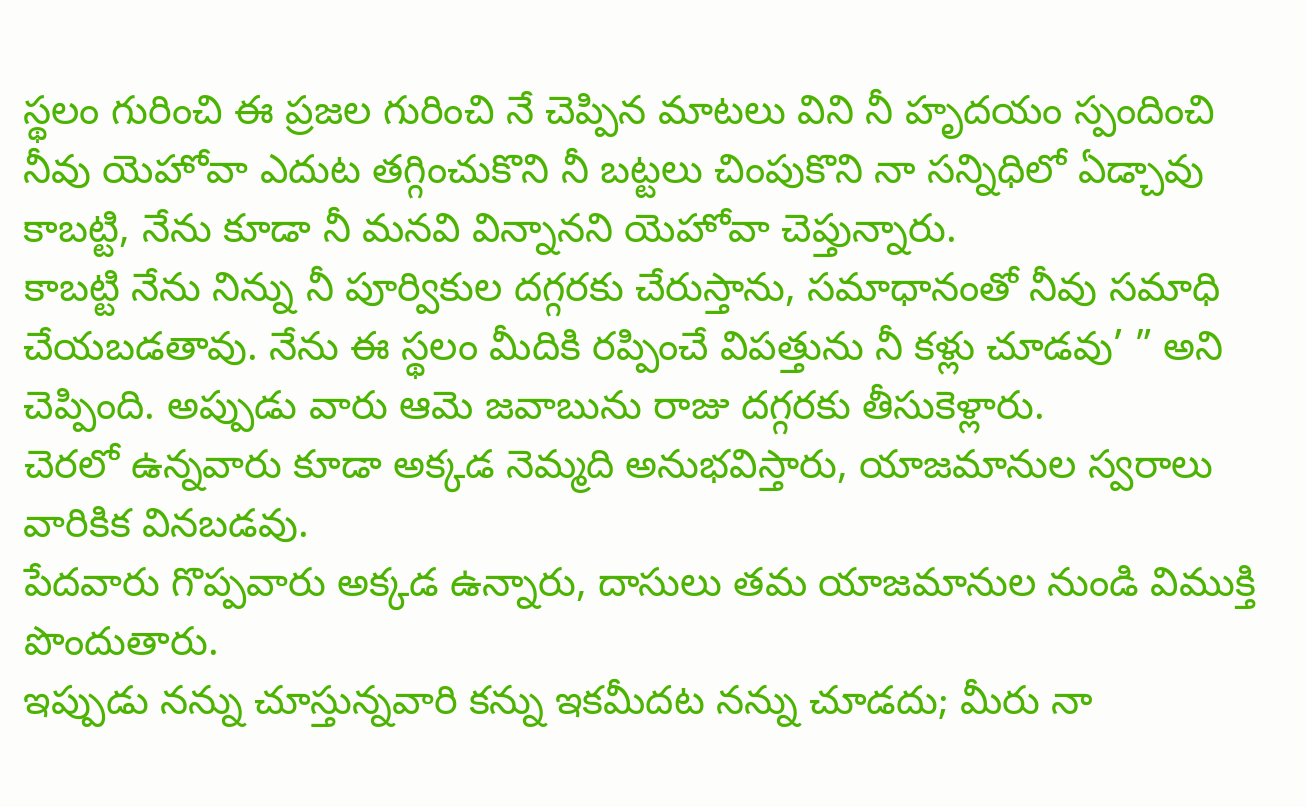స్థలం గురించి ఈ ప్రజల గురించి నే చెప్పిన మాటలు విని నీ హృదయం స్పందించి నీవు యెహోవా ఎదుట తగ్గించుకొని నీ బట్టలు చింపుకొని నా సన్నిధిలో ఏడ్చావు కాబట్టి, నేను కూడా నీ మనవి విన్నానని యెహోవా చెప్తున్నారు.
కాబట్టి నేను నిన్ను నీ పూర్వికుల దగ్గరకు చేరుస్తాను, సమాధానంతో నీవు సమాధి చేయబడతావు. నేను ఈ స్థలం మీదికి రప్పించే విపత్తును నీ కళ్లు చూడవు’ ” అని చెప్పింది. అప్పుడు వారు ఆమె జవాబును రాజు దగ్గరకు తీసుకెళ్లారు.
చెరలో ఉన్నవారు కూడా అక్కడ నెమ్మది అనుభవిస్తారు, యాజమానుల స్వరాలు వారికిక వినబడవు.
పేదవారు గొప్పవారు అక్కడ ఉన్నారు, దాసులు తమ యాజమానుల నుండి విముక్తి పొందుతారు.
ఇప్పుడు నన్ను చూస్తున్నవారి కన్ను ఇకమీదట నన్ను చూడదు; మీరు నా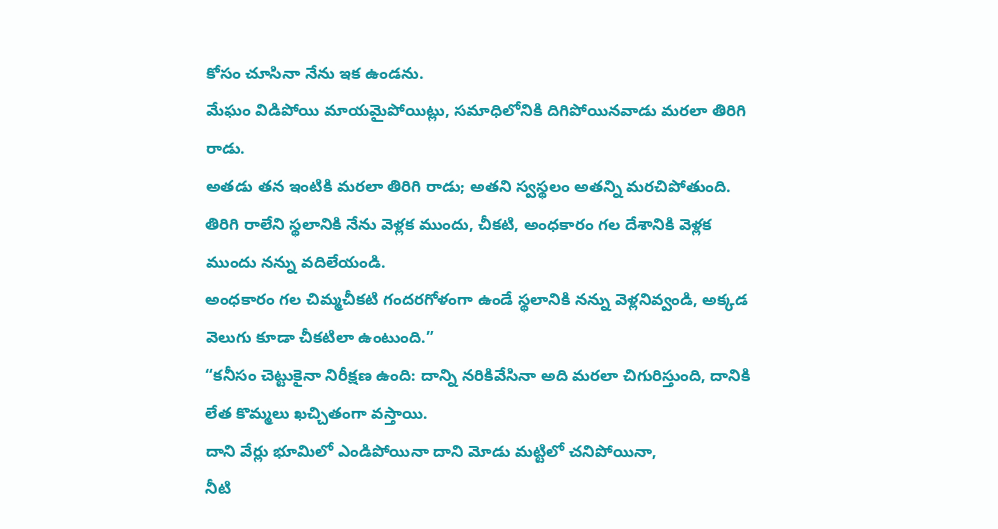కోసం చూసినా నేను ఇక ఉండను.
మేఘం విడిపోయి మాయమైపోయిట్లు, సమాధిలోనికి దిగిపోయినవాడు మరలా తిరిగి రాడు.
అతడు తన ఇంటికి మరలా తిరిగి రాడు; అతని స్వస్థలం అతన్ని మరచిపోతుంది.
తిరిగి రాలేని స్థలానికి నేను వెళ్లక ముందు, చీకటి, అంధకారం గల దేశానికి వెళ్లక ముందు నన్ను వదిలేయండి.
అంధకారం గల చిమ్మచీకటి గందరగోళంగా ఉండే స్థలానికి నన్ను వెళ్లనివ్వండి, అక్కడ వెలుగు కూడా చీకటిలా ఉంటుంది.”
“కనీసం చెట్టుకైనా నిరీక్షణ ఉంది: దాన్ని నరికివేసినా అది మరలా చిగురిస్తుంది, దానికి లేత కొమ్మలు ఖచ్చితంగా వస్తాయి.
దాని వేర్లు భూమిలో ఎండిపోయినా దాని మోడు మట్టిలో చనిపోయినా,
నీటి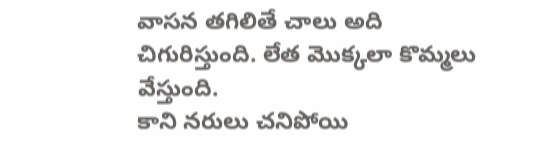వాసన తగిలితే చాలు అది చిగురిస్తుంది. లేత మొక్కలా కొమ్మలు వేస్తుంది.
కాని నరులు చనిపోయి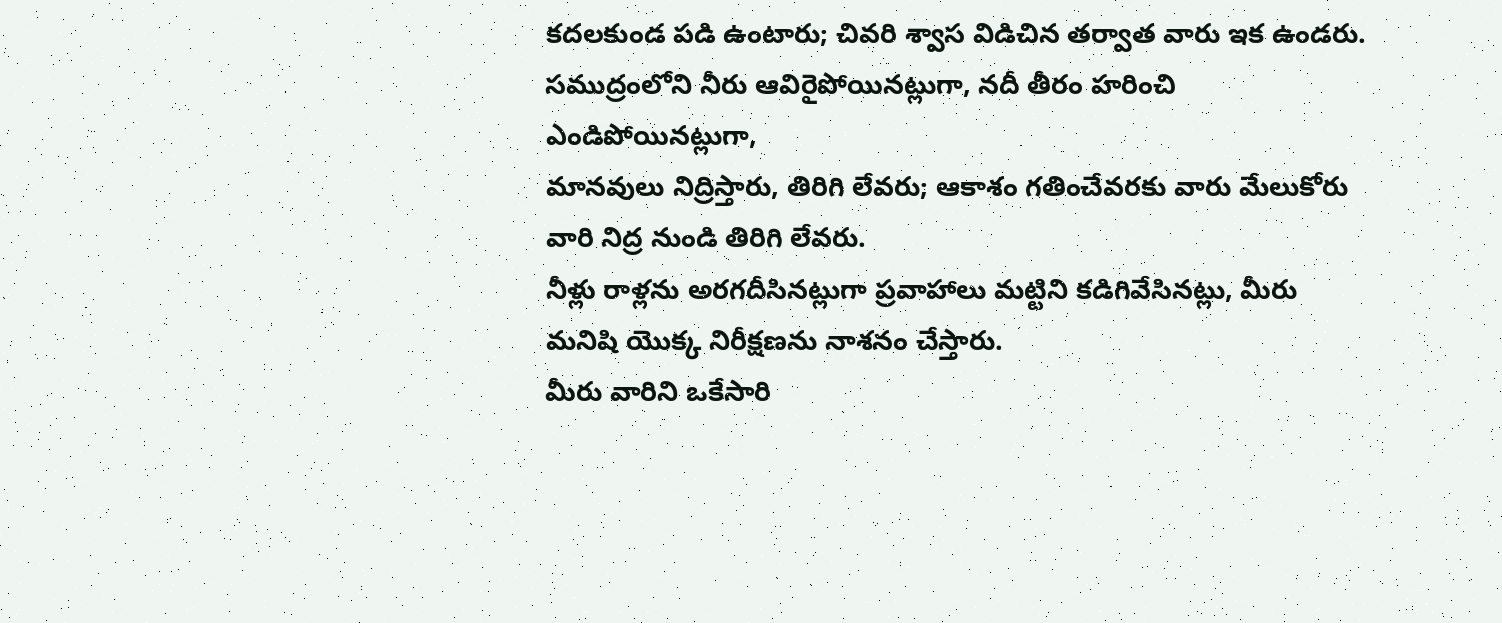కదలకుండ పడి ఉంటారు; చివరి శ్వాస విడిచిన తర్వాత వారు ఇక ఉండరు.
సముద్రంలోని నీరు ఆవిరైపోయినట్లుగా, నదీ తీరం హరించి ఎండిపోయినట్లుగా,
మానవులు నిద్రిస్తారు, తిరిగి లేవరు; ఆకాశం గతించేవరకు వారు మేలుకోరు వారి నిద్ర నుండి తిరిగి లేవరు.
నీళ్లు రాళ్లను అరగదీసినట్లుగా ప్రవాహాలు మట్టిని కడిగివేసినట్లు, మీరు మనిషి యొక్క నిరీక్షణను నాశనం చేస్తారు.
మీరు వారిని ఒకేసారి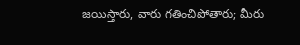జయిస్తారు, వారు గతించిపోతారు; మీరు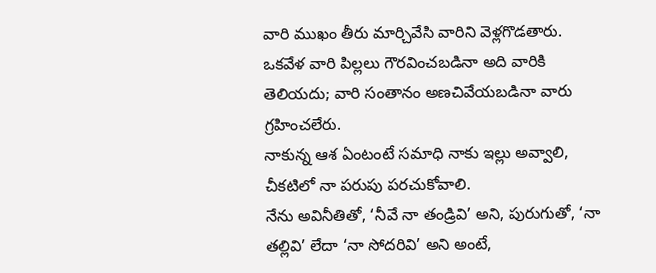వారి ముఖం తీరు మార్చివేసి వారిని వెళ్లగొడతారు.
ఒకవేళ వారి పిల్లలు గౌరవించబడినా అది వారికి తెలియదు; వారి సంతానం అణచివేయబడినా వారు గ్రహించలేరు.
నాకున్న ఆశ ఏంటంటే సమాధి నాకు ఇల్లు అవ్వాలి, చీకటిలో నా పరుపు పరచుకోవాలి.
నేను అవినీతితో, ‘నీవే నా తండ్రివి’ అని, పురుగుతో, ‘నా తల్లివి’ లేదా ‘నా సోదరివి’ అని అంటే,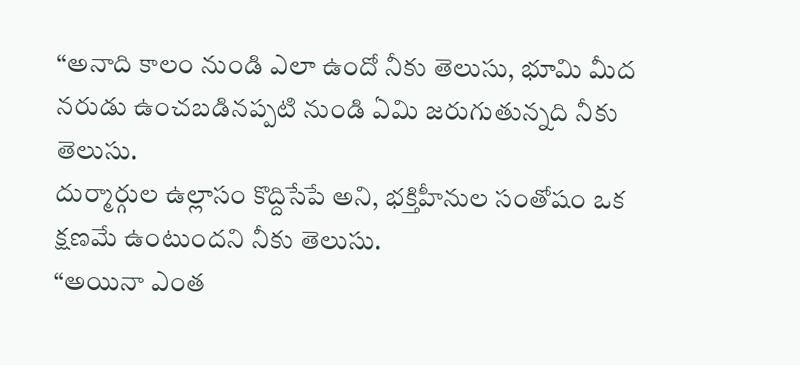“అనాది కాలం నుండి ఎలా ఉందో నీకు తెలుసు, భూమి మీద నరుడు ఉంచబడినప్పటి నుండి ఏమి జరుగుతున్నది నీకు తెలుసు.
దుర్మార్గుల ఉల్లాసం కొద్దిసేపే అని, భక్తిహీనుల సంతోషం ఒక క్షణమే ఉంటుందని నీకు తెలుసు.
“అయినా ఎంత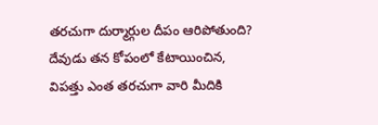తరచుగా దుర్మార్గుల దీపం ఆరిపోతుంది? దేవుడు తన కోపంలో కేటాయించిన, విపత్తు ఎంత తరచుగా వారి మీదికి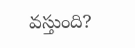వస్తుంది?